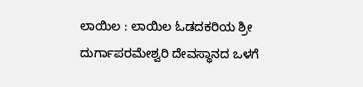ಲಾಯಿಲ : ಲಾಯಿಲ ಓಡದಕರಿಯ ಶ್ರೀ ದುರ್ಗಾಪರಮೇಶ್ವರಿ ದೇವಸ್ಥಾನದ ಒಳಗೆ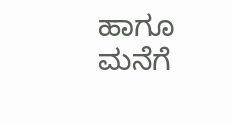ಹಾಗೂ ಮನೆಗೆ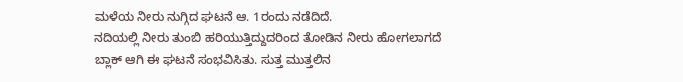ಮಳೆಯ ನೀರು ನುಗ್ಗಿದ ಘಟನೆ ಆ. 1ರಂದು ನಡೆದಿದೆ.
ನದಿಯಲ್ಲಿ ನೀರು ತುಂಬಿ ಹರಿಯುತ್ತಿದ್ದುದರಿಂದ ತೋಡಿನ ನೀರು ಹೋಗಲಾಗದೆ ಬ್ಲಾಕ್ ಆಗಿ ಈ ಘಟನೆ ಸಂಭವಿಸಿತು. ಸುತ್ತ ಮುತ್ತಲಿನ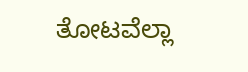ತೋಟವೆಲ್ಲಾ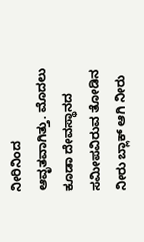ನೀರಿನಿಂದ ಆವೃತವಾಗಿತ್ತು. ಮೊದಲು ಕೂಡಾ ದೇವಸ್ಥಾನದ ಸಮೀಪವಿರುವ ತೋಡಿನ ನೀರು ಬ್ಲಾಕ್ ಆಗಿ ನೀರು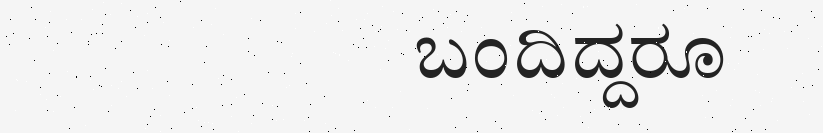ಬಂದಿದ್ದರೂ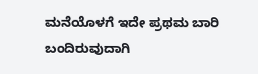ಮನೆಯೊಳಗೆ ಇದೇ ಪ್ರಥಮ ಬಾರಿ ಬಂದಿರುವುದಾಗಿ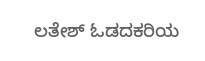ಲತೇಶ್ ಓಡದಕರಿಯ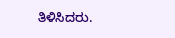ತಿಳಿಸಿದರು.